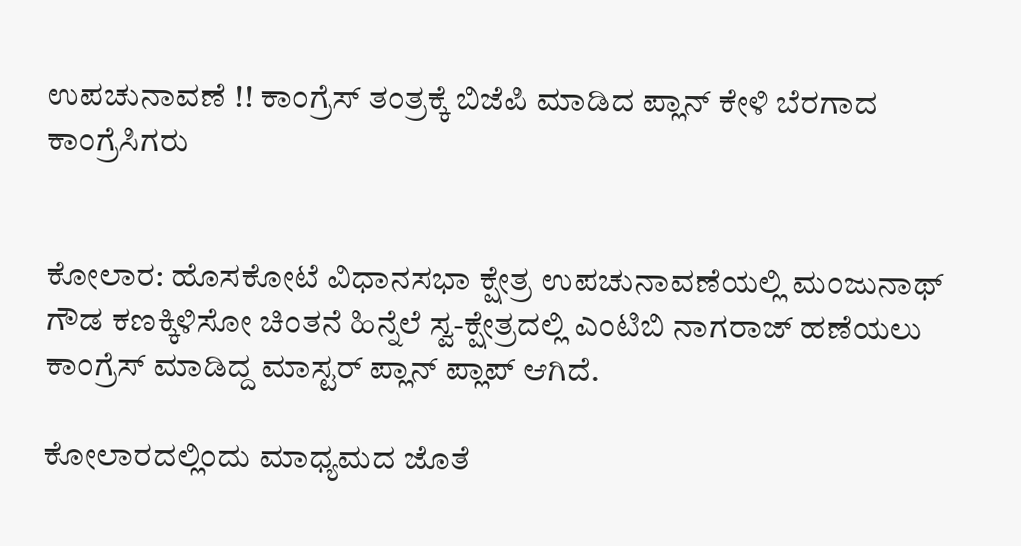ಉಪಚುನಾವಣೆ !! ಕಾಂಗ್ರೆಸ್ ತಂತ್ರಕ್ಕೆ ಬಿಜೆಪಿ ಮಾಡಿದ ಪ್ಲಾನ್ ಕೇಳಿ ಬೆರಗಾದ ಕಾಂಗ್ರೆಸಿಗರು


ಕೋಲಾರ: ಹೊಸಕೋಟೆ ವಿಧಾನಸಭಾ ಕ್ಷೇತ್ರ ಉಪಚುನಾವಣೆಯಲ್ಲಿ ಮಂಜುನಾಥ್ ಗೌಡ ಕಣಕ್ಕಿಳಿಸೋ ಚಿಂತನೆ ಹಿನ್ನೆಲೆ ಸ್ವ-ಕ್ಷೇತ್ರದಲ್ಲಿ ಎಂಟಿಬಿ ನಾಗರಾಜ್ ಹಣೆಯಲು ಕಾಂಗ್ರೆಸ್ ಮಾಡಿದ್ದ ಮಾಸ್ಟರ್ ಪ್ಲಾನ್ ಪ್ಲಾಪ್ ಆಗಿದೆ.

ಕೋಲಾರದಲ್ಲಿಂದು ಮಾಧ್ಯಮದ ಜೊತೆ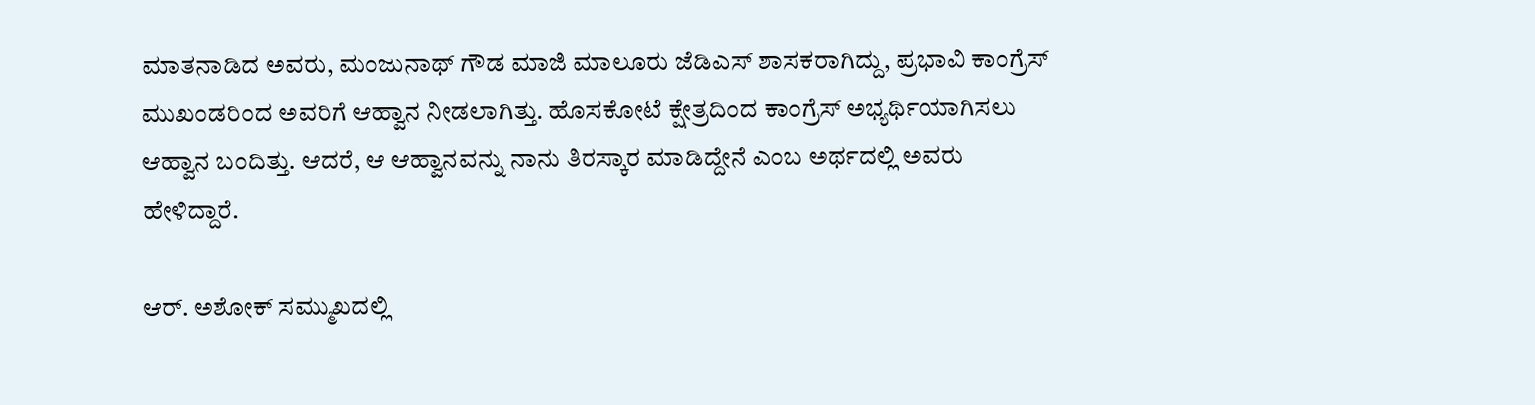ಮಾತನಾಡಿದ ಅವರು, ಮಂಜುನಾಥ್ ಗೌಡ ಮಾಜಿ ಮಾಲೂರು ಜೆಡಿಎಸ್ ಶಾಸಕರಾಗಿದ್ದು, ಪ್ರಭಾವಿ ಕಾಂಗ್ರೆಸ್ ಮುಖಂಡರಿಂದ ಅವರಿಗೆ ಆಹ್ವಾನ ನೀಡಲಾಗಿತ್ತು. ಹೊಸಕೋಟೆ ಕ್ಷೇತ್ರದಿಂದ ಕಾಂಗ್ರೆಸ್ ಅಭ್ಯರ್ಥಿಯಾಗಿಸಲು ಆಹ್ವಾನ ಬಂದಿತ್ತು. ಆದರೆ, ಆ ಆಹ್ವಾನವನ್ನು ನಾನು ತಿರಸ್ಕಾರ ಮಾಡಿದ್ದೇನೆ ಎಂಬ ಅರ್ಥದಲ್ಲಿ ಅವರು ಹೇಳಿದ್ದಾರೆ.

ಆರ್. ಅಶೋಕ್ ಸಮ್ಮುಖದಲ್ಲಿ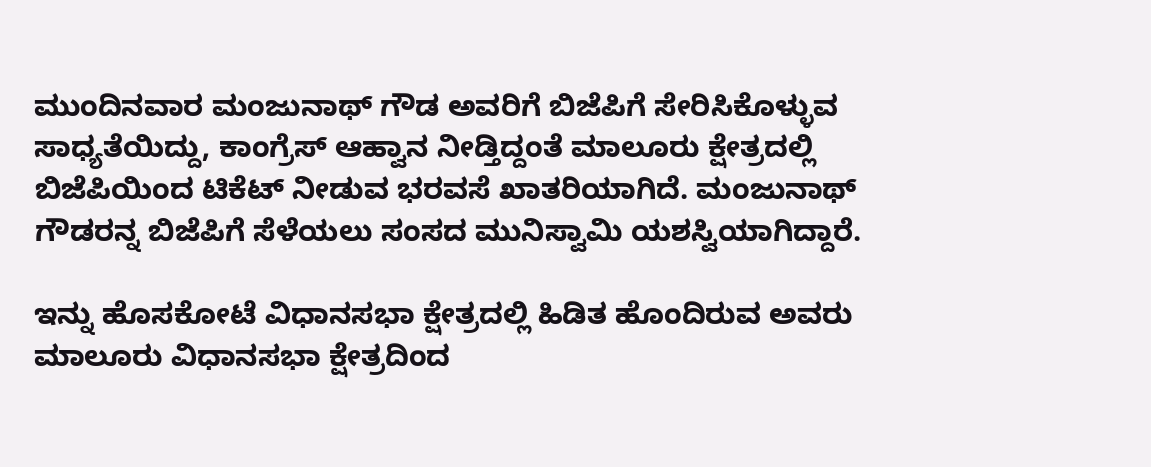ಮುಂದಿನವಾರ ಮಂಜುನಾಥ್ ಗೌಡ ಅವರಿಗೆ ಬಿಜೆಪಿಗೆ ಸೇರಿಸಿಕೊಳ್ಳುವ ಸಾಧ್ಯತೆಯಿದ್ದು, ಕಾಂಗ್ರೆಸ್ ಆಹ್ವಾನ ನೀಡ್ತಿದ್ದಂತೆ ಮಾಲೂರು ಕ್ಷೇತ್ರದಲ್ಲಿ ಬಿಜೆಪಿಯಿಂದ ಟಿಕೆಟ್ ನೀಡುವ ಭರವಸೆ ಖಾತರಿಯಾಗಿದೆ. ಮಂಜುನಾಥ್ ಗೌಡರನ್ನ ಬಿಜೆಪಿಗೆ ಸೆಳೆಯಲು ಸಂಸದ ಮುನಿಸ್ವಾಮಿ ಯಶಸ್ವಿಯಾಗಿದ್ದಾರೆ.

ಇನ್ನು ಹೊಸಕೋಟೆ ವಿಧಾನಸಭಾ ಕ್ಷೇತ್ರದಲ್ಲಿ ಹಿಡಿತ ಹೊಂದಿರುವ ಅವರು ಮಾಲೂರು ವಿಧಾನಸಭಾ ಕ್ಷೇತ್ರದಿಂದ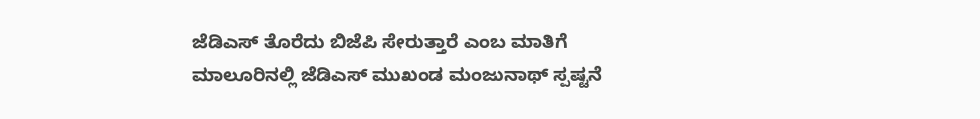ಜೆಡಿಎಸ್ ತೊರೆದು ಬಿಜೆಪಿ ಸೇರುತ್ತಾರೆ ಎಂಬ ಮಾತಿಗೆ ಮಾಲೂರಿನಲ್ಲಿ ಜೆಡಿಎಸ್ ಮುಖಂಡ ಮಂಜುನಾಥ್ ಸ್ಪಷ್ಟನೆ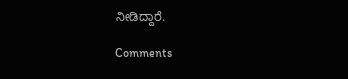ನೀಡಿದ್ದಾರೆ.

Comments